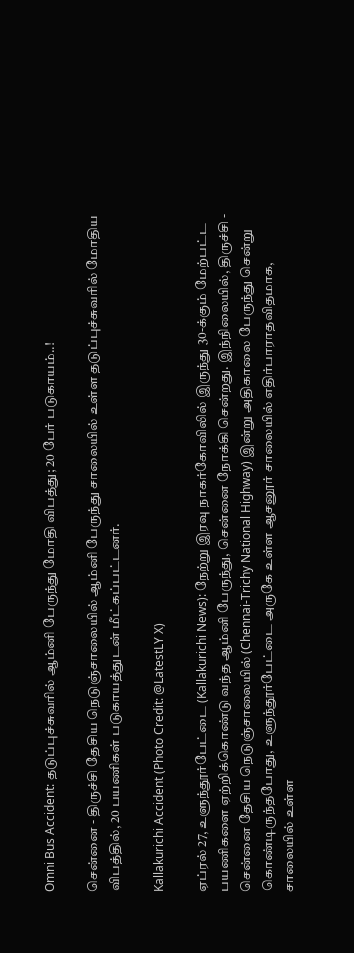Omni Bus Accident: தடுப்புச்சுவரில் ஆம்னி பேருந்து மோதி விபத்து; 20 பேர் படுகாயம்..!

சென்னை - திருச்சி தேசிய நெடுஞ்சாலையில் ஆம்னி பேருந்து சாலையில் உள்ள தடுப்புச்சுவரில் மோதிய விபத்தில், 20 பயணிகள் படுகாயத்துடன் மீட்கப்பட்டனர்.

Kallakurichi Accident (Photo Credit: @LatestLY X)

ஏப்ரல் 27, உளுந்தூர்பேட்டை (Kallakurichi News): நேற்று இரவு நாகர்கோவிலில் இருந்து 30-க்கும் மேற்பட்ட பயணிகளை ஏற்றிக்கொண்டு வந்த ஆம்னி பேருந்து, சென்னை நோக்கி சென்றது. இந்நிலையில், திருச்சி - சென்னை தேசிய நெடுஞ்சாலையில் (Chennai-Trichy National Highway) இன்று அதிகாலை பேருந்து சென்று கொண்டிருந்தபோது, உளுந்தூர்பேட்டை அருகே உள்ள ஆசனூர் சாலையில் எதிர்பாராதவிதமாக, சாலையில் உள்ள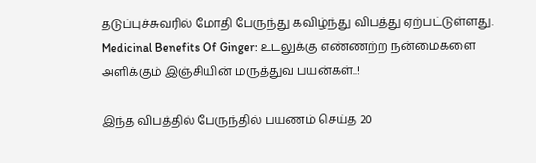தடுப்புச்சுவரில் மோதி பேருந்து கவிழ்ந்து விபத்து ஏற்பட்டுள்ளது. Medicinal Benefits Of Ginger: உடலுக்கு எண்ணற்ற நன்மைகளை அளிக்கும் இஞ்சியின் மருத்துவ பயன்கள்..!

இந்த விபத்தில் பேருந்தில் பயணம் செய்த 20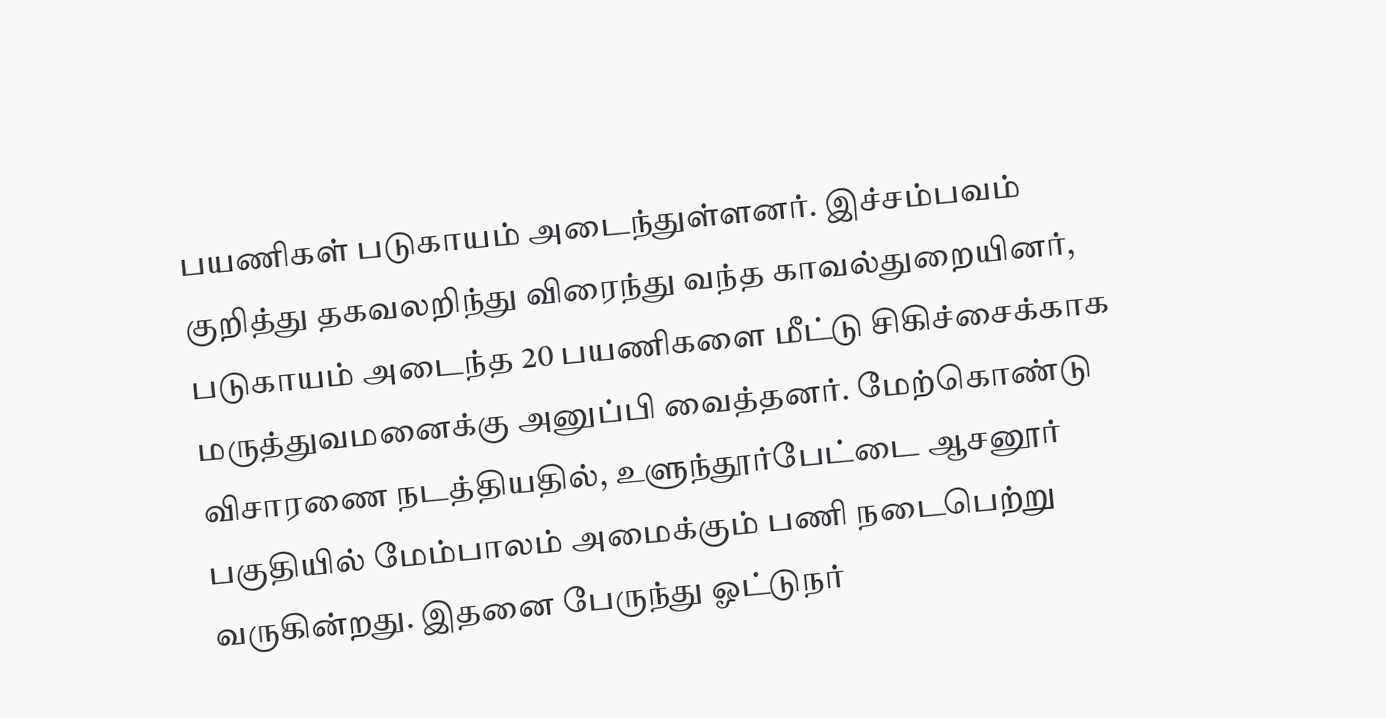பயணிகள் படுகாயம் அடைந்துள்ளனர். இச்சம்பவம் குறித்து தகவலறிந்து விரைந்து வந்த காவல்துறையினர், படுகாயம் அடைந்த 20 பயணிகளை மீட்டு சிகிச்சைக்காக மருத்துவமனைக்கு அனுப்பி வைத்தனர். மேற்கொண்டு விசாரணை நடத்தியதில், உளுந்தூர்பேட்டை ஆசனூர் பகுதியில் மேம்பாலம் அமைக்கும் பணி நடைபெற்று வருகின்றது. இதனை பேருந்து ஓட்டுநர்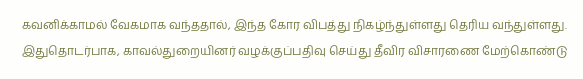கவனிக்காமல் வேகமாக வந்ததால், இந்த கோர விபத்து நிகழ்ந்துள்ளது தெரிய வந்துள்ளது. இதுதொடர்பாக, காவல்துறையினர் வழக்குப்பதிவு செய்து தீவிர விசாரணை மேற்கொண்டு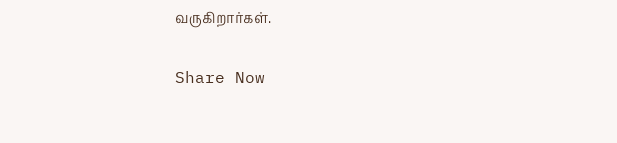வருகிறார்கள்.

Share Now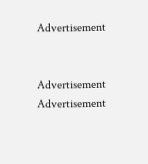Advertisement


Advertisement
Advertisement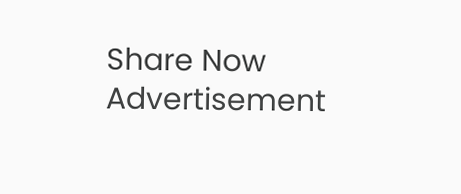Share Now
Advertisement